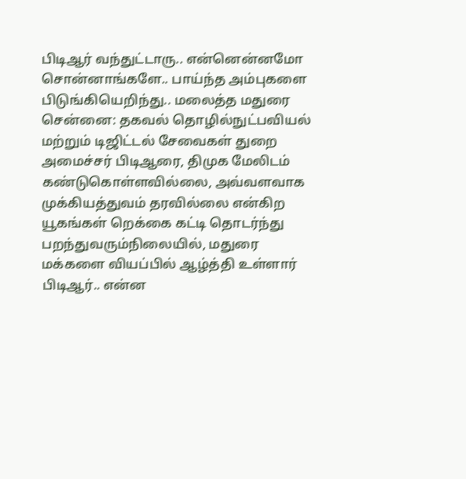பிடிஆர் வந்துட்டாரு.. என்னென்னமோ சொன்னாங்களே.. பாய்ந்த அம்புகளை பிடுங்கியெறிந்து.. மலைத்த மதுரை
சென்னை: தகவல் தொழில்நுட்பவியல் மற்றும் டிஜிட்டல் சேவைகள் துறை அமைச்சர் பிடிஆரை, திமுக மேலிடம் கண்டுகொள்ளவில்லை, அவ்வளவாக முக்கியத்துவம் தரவில்லை என்கிற யூகங்கள் றெக்கை கட்டி தொடர்ந்து பறந்துவரும்நிலையில், மதுரை மக்களை வியப்பில் ஆழ்த்தி உள்ளார் பிடிஆர்.. என்ன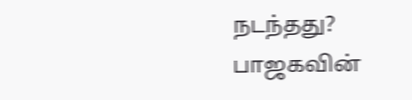நடந்தது?
பாஜகவின்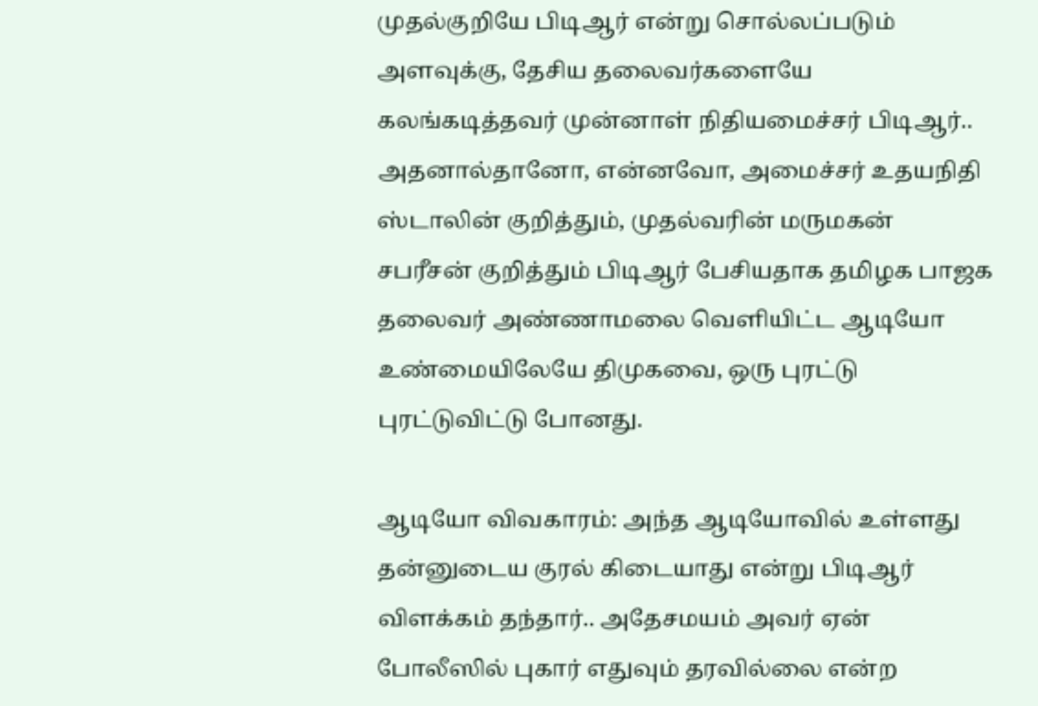முதல்குறியே பிடிஆர் என்று சொல்லப்படும் அளவுக்கு, தேசிய தலைவர்களையே கலங்கடித்தவர் முன்னாள் நிதியமைச்சர் பிடிஆர்.. அதனால்தானோ, என்னவோ, அமைச்சர் உதயநிதி ஸ்டாலின் குறித்தும், முதல்வரின் மருமகன் சபரீசன் குறித்தும் பிடிஆர் பேசியதாக தமிழக பாஜக தலைவர் அண்ணாமலை வெளியிட்ட ஆடியோ உண்மையிலேயே திமுகவை, ஒரு புரட்டு புரட்டுவிட்டு போனது.

ஆடியோ விவகாரம்: அந்த ஆடியோவில் உள்ளது தன்னுடைய குரல் கிடையாது என்று பிடிஆர் விளக்கம் தந்தார்.. அதேசமயம் அவர் ஏன் போலீஸில் புகார் எதுவும் தரவில்லை என்ற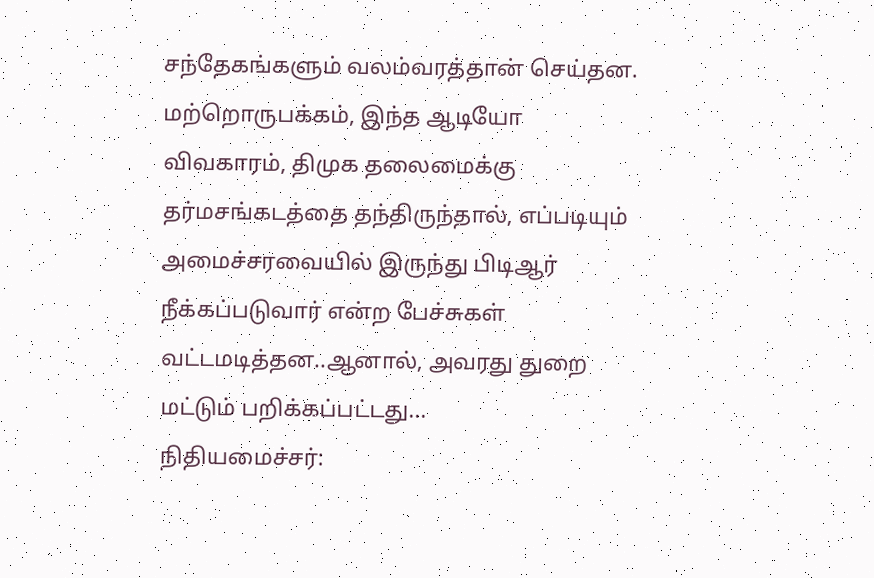சந்தேகங்களும் வலம்வரத்தான் செய்தன.
மற்றொருபக்கம், இந்த ஆடியோ விவகாரம், திமுக தலைமைக்கு தர்மசங்கடத்தை தந்திருந்தால், எப்படியும் அமைச்சரவையில் இருந்து பிடிஆர் நீக்கப்படுவார் என்ற பேச்சுகள் வட்டமடித்தன..ஆனால், அவரது துறை மட்டும் பறிக்கப்பட்டது...
நிதியமைச்சர்: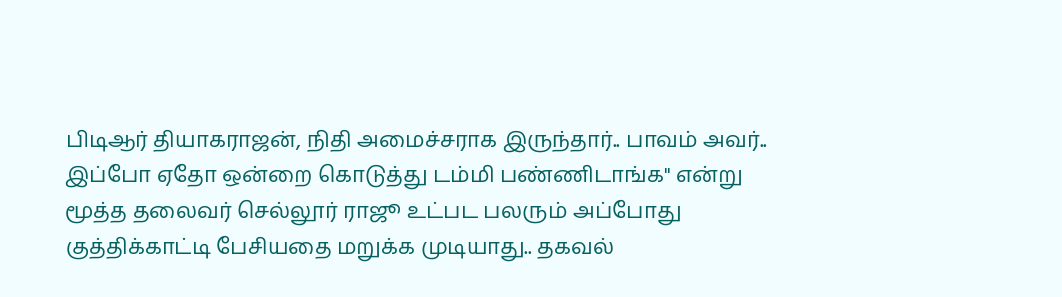பிடிஆர் தியாகராஜன், நிதி அமைச்சராக இருந்தார்.. பாவம் அவர்.. இப்போ ஏதோ ஒன்றை கொடுத்து டம்மி பண்ணிடாங்க'' என்று மூத்த தலைவர் செல்லூர் ராஜூ உட்பட பலரும் அப்போது குத்திக்காட்டி பேசியதை மறுக்க முடியாது.. தகவல்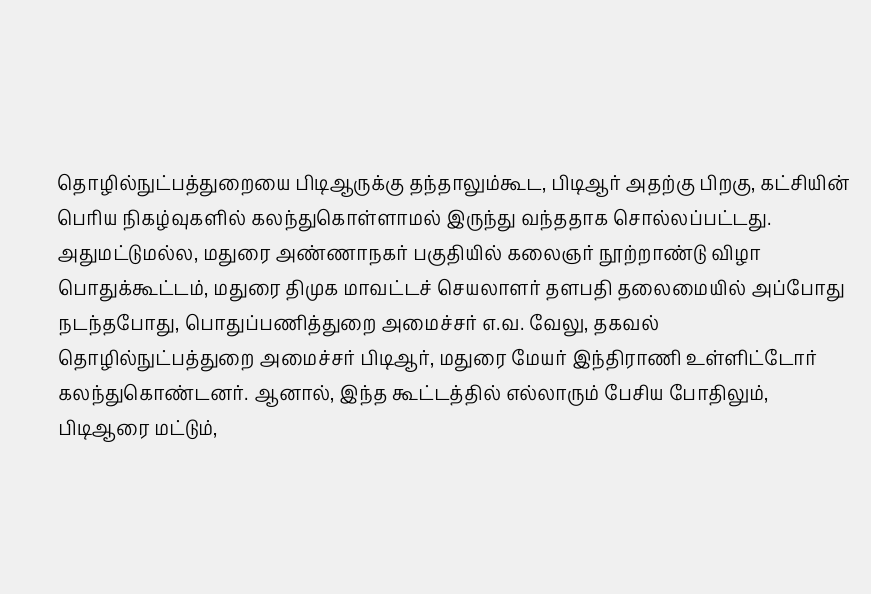தொழில்நுட்பத்துறையை பிடிஆருக்கு தந்தாலும்கூட, பிடிஆர் அதற்கு பிறகு, கட்சியின் பெரிய நிகழ்வுகளில் கலந்துகொள்ளாமல் இருந்து வந்ததாக சொல்லப்பட்டது.
அதுமட்டுமல்ல, மதுரை அண்ணாநகர் பகுதியில் கலைஞர் நூற்றாண்டு விழா பொதுக்கூட்டம், மதுரை திமுக மாவட்டச் செயலாளர் தளபதி தலைமையில் அப்போது நடந்தபோது, பொதுப்பணித்துறை அமைச்சர் எ.வ. வேலு, தகவல் தொழில்நுட்பத்துறை அமைச்சர் பிடிஆர், மதுரை மேயர் இந்திராணி உள்ளிட்டோர் கலந்துகொண்டனர். ஆனால், இந்த கூட்டத்தில் எல்லாரும் பேசிய போதிலும், பிடிஆரை மட்டும்,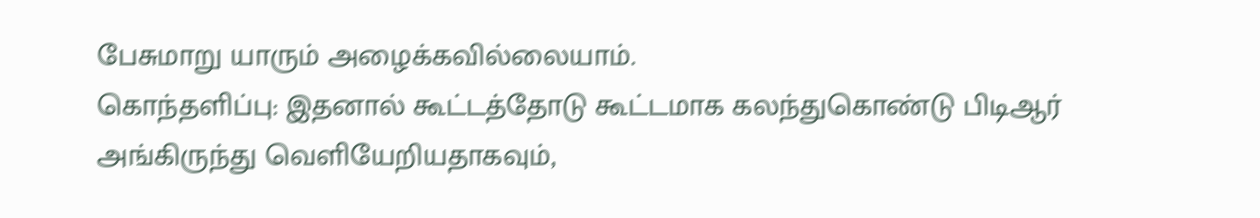பேசுமாறு யாரும் அழைக்கவில்லையாம்.
கொந்தளிப்பு: இதனால் கூட்டத்தோடு கூட்டமாக கலந்துகொண்டு பிடிஆர் அங்கிருந்து வெளியேறியதாகவும்,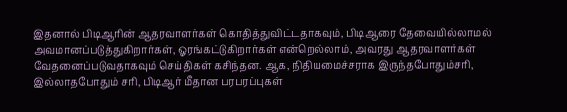இதனால் பிடிஆரின் ஆதரவாளர்கள் கொதித்துவிட்டதாகவும், பிடிஆரை தேவையில்லாமல் அவமானப்படுத்துகிறார்கள், ஓரங்கட்டுகிறார்கள் என்றெல்லாம், அவரது ஆதரவாளர்கள் வேதனைப்படுவதாகவும் செய்திகள் கசிந்தன. ஆக, நிதியமைச்சராக இருந்தபோதும்சரி, இல்லாதபோதும் சரி, பிடிஆர் மீதான பரபரப்புகள்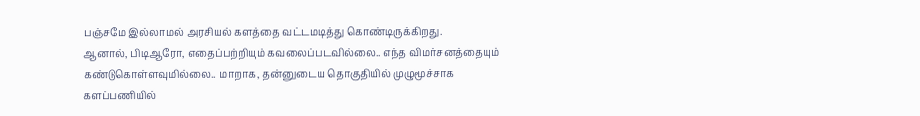பஞ்சமே இல்லாமல் அரசியல் களத்தை வட்டமடித்து கொண்டிருக்கிறது.
ஆனால், பிடிஆரோ, எதைப்பற்றியும் கவலைப்படவில்லை.. எந்த விமர்சனத்தையும் கண்டுகொள்ளவுமில்லை.. மாறாக, தன்னுடைய தொகுதியில் முழுமூச்சாக களப்பணியில்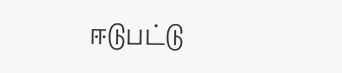ஈடுபட்டு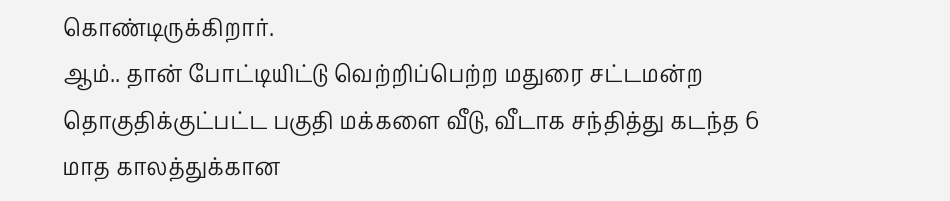கொண்டிருக்கிறார்.
ஆம்.. தான் போட்டியிட்டு வெற்றிப்பெற்ற மதுரை சட்டமன்ற தொகுதிக்குட்பட்ட பகுதி மக்களை வீடு, வீடாக சந்தித்து கடந்த 6 மாத காலத்துக்கான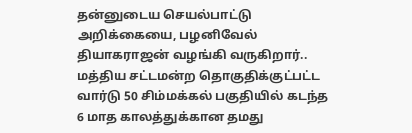தன்னுடைய செயல்பாட்டு அறிக்கையை, பழனிவேல் தியாகராஜன் வழங்கி வருகிறார்.. மத்திய சட்டமன்ற தொகுதிக்குட்பட்ட வார்டு 50 சிம்மக்கல் பகுதியில் கடந்த 6 மாத காலத்துக்கான தமது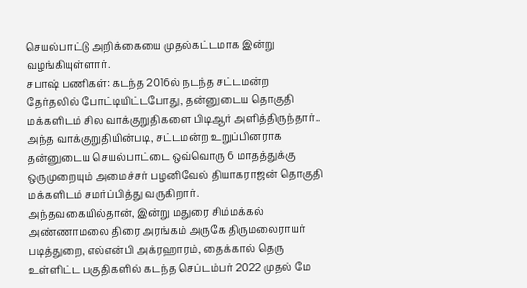செயல்பாட்டு அறிக்கையை முதல்கட்டமாக இன்று வழங்கியுள்ளார்.
சபாஷ் பணிகள்: கடந்த 2016ல் நடந்த சட்டமன்ற தேர்தலில் போட்டியிட்டபோது, தன்னுடைய தொகுதி மக்களிடம் சில வாக்குறுதிகளை பிடிஆர் அளித்திருந்தார்.. அந்த வாக்குறுதியின்படி, சட்டமன்ற உறுப்பினராக தன்னுடைய செயல்பாட்டை ஒவ்வொரு 6 மாதத்துக்கு ஒருமுறையும் அமைச்சர் பழனிவேல் தியாகராஜன் தொகுதி மக்களிடம் சமர்ப்பித்து வருகிறார்.
அந்தவகையில்தான், இன்று மதுரை சிம்மக்கல் அண்ணாமலை திரை அரங்கம் அருகே திருமலைராயர் படித்துறை, எல்என்பி அக்ரஹாரம், தைக்கால் தெரு உள்ளிட்ட பகுதிகளில் கடந்த செப்டம்பர் 2022 முதல் மே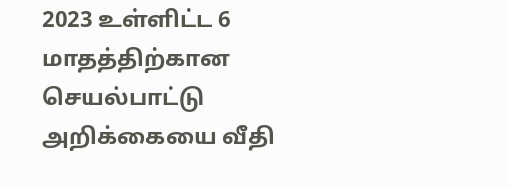2023 உள்ளிட்ட 6 மாதத்திற்கான செயல்பாட்டு அறிக்கையை வீதி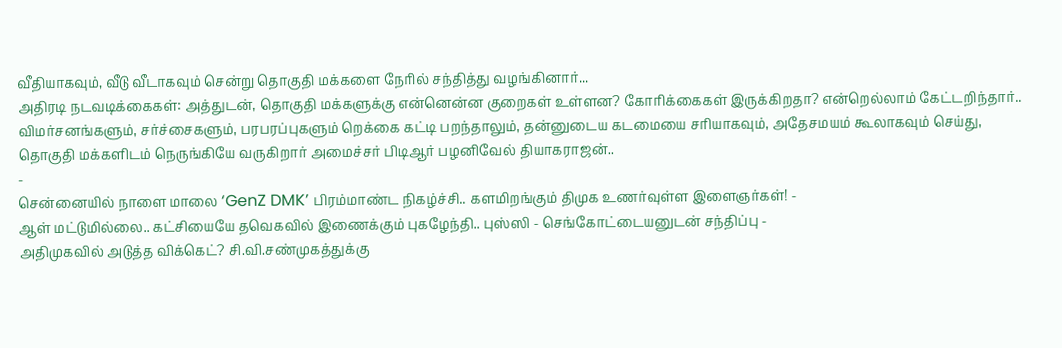வீதியாகவும், வீடு வீடாகவும் சென்று தொகுதி மக்களை நேரில் சந்தித்து வழங்கினார்...
அதிரடி நடவடிக்கைகள்: அத்துடன், தொகுதி மக்களுக்கு என்னென்ன குறைகள் உள்ளன? கோரிக்கைகள் இருக்கிறதா? என்றெல்லாம் கேட்டறிந்தார்.. விமர்சனங்களும், சர்ச்சைகளும், பரபரப்புகளும் றெக்கை கட்டி பறந்தாலும், தன்னுடைய கடமையை சரியாகவும், அதேசமயம் கூலாகவும் செய்து, தொகுதி மக்களிடம் நெருங்கியே வருகிறார் அமைச்சர் பிடிஆர் பழனிவேல் தியாகராஜன்..
-
சென்னையில் நாளை மாலை ‘GenZ DMK’ பிரம்மாண்ட நிகழ்ச்சி.. களமிறங்கும் திமுக உணர்வுள்ள இளைஞர்கள்! -
ஆள் மட்டுமில்லை.. கட்சியையே தவெகவில் இணைக்கும் புகழேந்தி.. புஸ்ஸி - செங்கோட்டையனுடன் சந்திப்பு -
அதிமுகவில் அடுத்த விக்கெட்? சி.வி.சண்முகத்துக்கு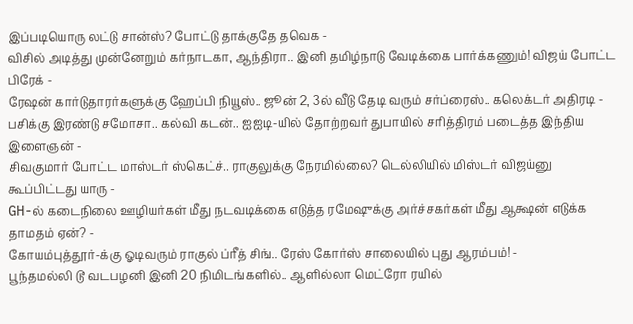இப்படியொரு லட்டு சான்ஸ்? போட்டு தாக்குதே தவெக -
விசில் அடித்து முன்னேறும் கர்நாடகா, ஆந்திரா.. இனி தமிழ்நாடு வேடிக்கை பார்க்கணும்! விஜய் போட்ட பிரேக் -
ரேஷன் கார்டுதாரர்களுக்கு ஹேப்பி நியூஸ்.. ஜூன் 2, 3ல் வீடு தேடி வரும் சர்ப்ரைஸ்.. கலெக்டர் அதிரடி -
பசிக்கு இரண்டு சமோசா.. கல்வி கடன்.. ஐஐடி-யில் தோற்றவர் துபாயில் சரித்திரம் படைத்த இந்திய இளைஞன் -
சிவகுமார் போட்ட மாஸ்டர் ஸ்கெட்ச்.. ராகுலுக்கு நேரமில்லை? டெல்லியில் மிஸ்டர் விஜய்னு கூப்பிட்டது யாரு -
GH-ல் கடைநிலை ஊழியர்கள் மீது நடவடிக்கை எடுத்த ரமேஷுக்கு அர்ச்சகர்கள் மீது ஆக்ஷன் எடுக்க தாமதம் ஏன்? -
கோயம்புத்தூர்-க்கு ஓடிவரும் ராகுல் ப்ரீத் சிங்.. ரேஸ் கோர்ஸ் சாலையில் புது ஆரம்பம்! -
பூந்தமல்லி டூ வடபழனி இனி 20 நிமிடங்களில்.. ஆளில்லா மெட்ரோ ரயில்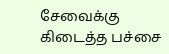சேவைக்கு கிடைத்த பச்சை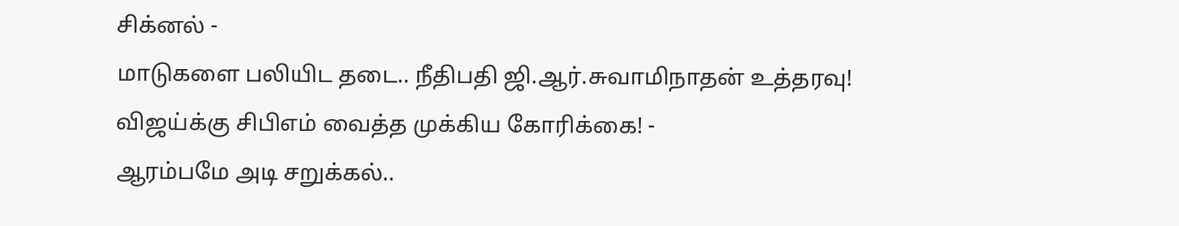சிக்னல் -
மாடுகளை பலியிட தடை.. நீதிபதி ஜி.ஆர்.சுவாமிநாதன் உத்தரவு! விஜய்க்கு சிபிஎம் வைத்த முக்கிய கோரிக்கை! -
ஆரம்பமே அடி சறுக்கல்..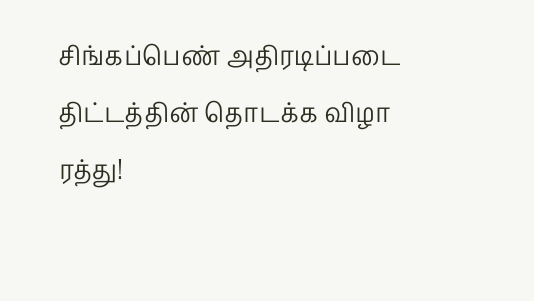சிங்கப்பெண் அதிரடிப்படை திட்டத்தின் தொடக்க விழா ரத்து!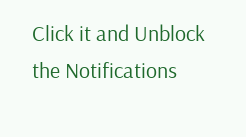Click it and Unblock the Notifications